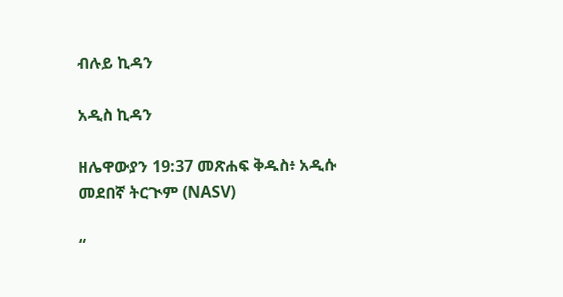ብሉይ ኪዳን

አዲስ ኪዳን

ዘሌዋውያን 19:37 መጽሐፍ ቅዱስ፥ አዲሱ መደበኛ ትርጒም (NASV)

“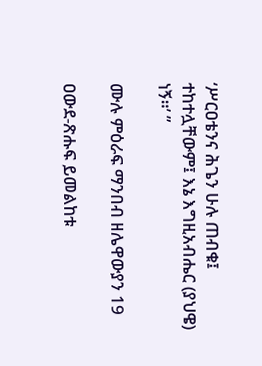‘ሥርዐቴንና ሕጌን ሁሉ ጠብቁ፤ ተከተሏቸውም፤ እኔ እግዚአብሔር (ያህዌ) ነኝ።’ ”

ሙሉ ምዕራፍ ማንበብ ዘሌዋውያን 19

ዐውደ-ጽሑፍ ይመልከቱ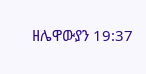ዘሌዋውያን 19:37